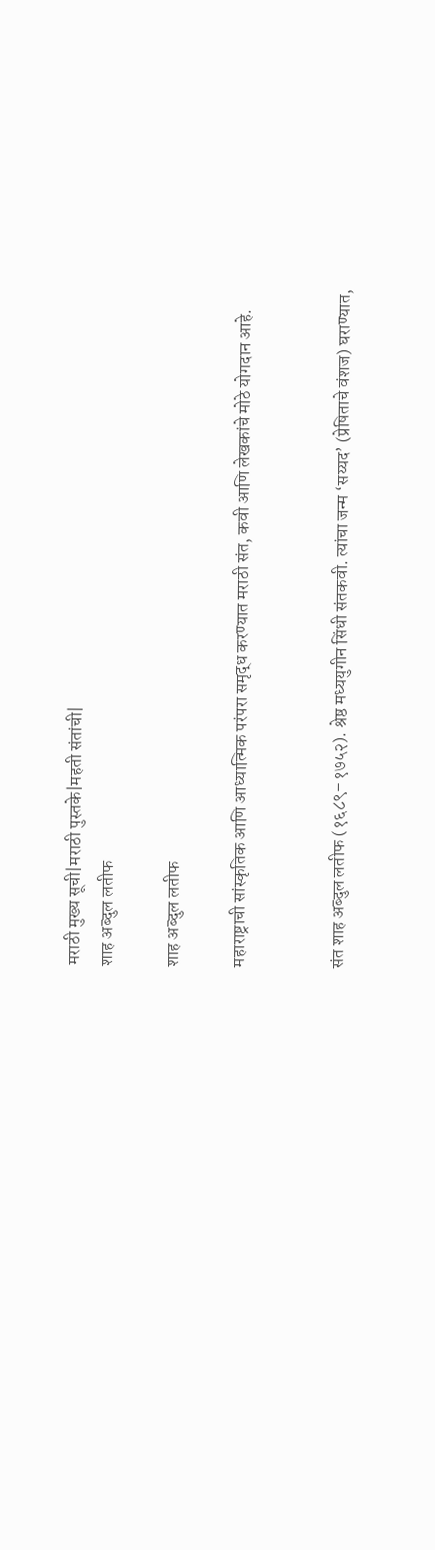मराठी मुख्य सूची|मराठी पुस्तके|महती संतांची|
शाह अब्दुल लतीफ

शाह अब्दुल लतीफ

महाराष्ट्राची सांस्कृतिक आणि आध्यात्मिक परंपरा समृद्ध करण्यात मराठी संत, कवी आणि लेखकांचे मोठे योगदान आहे.


संत शाह अब्दुल लतीफ (१६८९–१७५२). श्रेष्ठ मध्ययुगीन सिंधी संतकवी. त्यांचा जन्म ‘सय्यद’ (प्रेषिताचे वंशज) घराण्यात,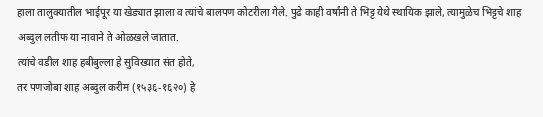हाला तालुक्यातील भाईपूर या खेड्यात झाला व त्यांचे बालपण कोटरीला गेले. पुढे काही वर्षांनी ते भिट्ट येथे स्थायिक झाले, त्यामुळेच भिट्टचे शाह अब्दुल लतीफ या नावाने ते ओळखले जातात.
त्यांचे वडील शाह हबीबुल्ला हे सुविख्यात संत होते,
तर पणजोबा शाह अब्दुल करीम (१५३६-१६२०) हे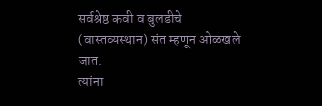सर्वश्रेष्ठ कवी व बुलडीचे (वास्तव्यस्थान) संत म्हणून ओळखले जात.
त्यांना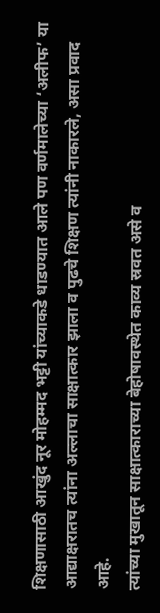शिक्षणासाठी आखुंद नूर मोहम्मद भट्टी यांच्याकडे धाडण्यात आले पण वर्णमालेच्या ‘अलीफ’ या आद्याक्षरातच त्यांना अल्लाचा साक्षात्कार झाला व पुढचे शिक्षण त्यांनी नाकारले, असा प्रवाद आहे.
त्यांच्या मुखातून साक्षात्काराच्या बेहोषावस्थेत काव्य स्रवत असे व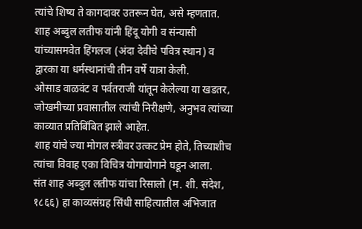त्यांचे शिष्य ते कागदावर उतरून घेत, असे म्हणतात.
शाह अब्दुल लतीफ यांनी हिंदू योगी व संन्यासी यांच्यासमवेत हिंगलज (अंदा देवीचे पवित्र स्थान) व द्वारका या धर्मस्थानांची तीन वर्षे यात्रा केली.
ओसाड वाळवंट व पर्वतराजी यांतून केलेल्या या खडतर, जोखमीच्या प्रवासातील त्यांची निरीक्षणे, अनुभव त्यांच्या काव्यात प्रतिबिंबित झाले आहेत.
शाह यांचे ज्या मोगल स्त्रीवर उत्कट प्रेम होते, तिच्याशीच त्यांचा विवाह एका विचित्र योगायोगाने घडून आला.
संत शाह अब्दुल लतीफ यांचा रिसालो (म. शी. संदेश, १८६६) हा काव्यसंग्रह सिंधी साहित्यातील अभिजात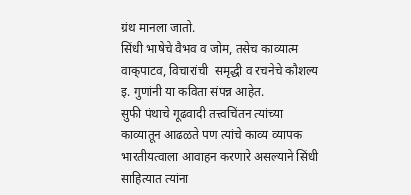ग्रंथ मानला जातो.
सिंधी भाषेचे वैभव व जोम, तसेच काव्यात्म वाक्‌पाटव, विचारांची  समृद्धी व रचनेचे कौशल्य इ. गुणांनी या कविता संपन्न आहेत.
सुफी पंथाचे गूढवादी तत्त्वचिंतन त्यांच्या काव्यातून आढळते पण त्यांचे काव्य व्यापक भारतीयत्वाला आवाहन करणारे असल्याने सिंधी साहित्यात त्यांना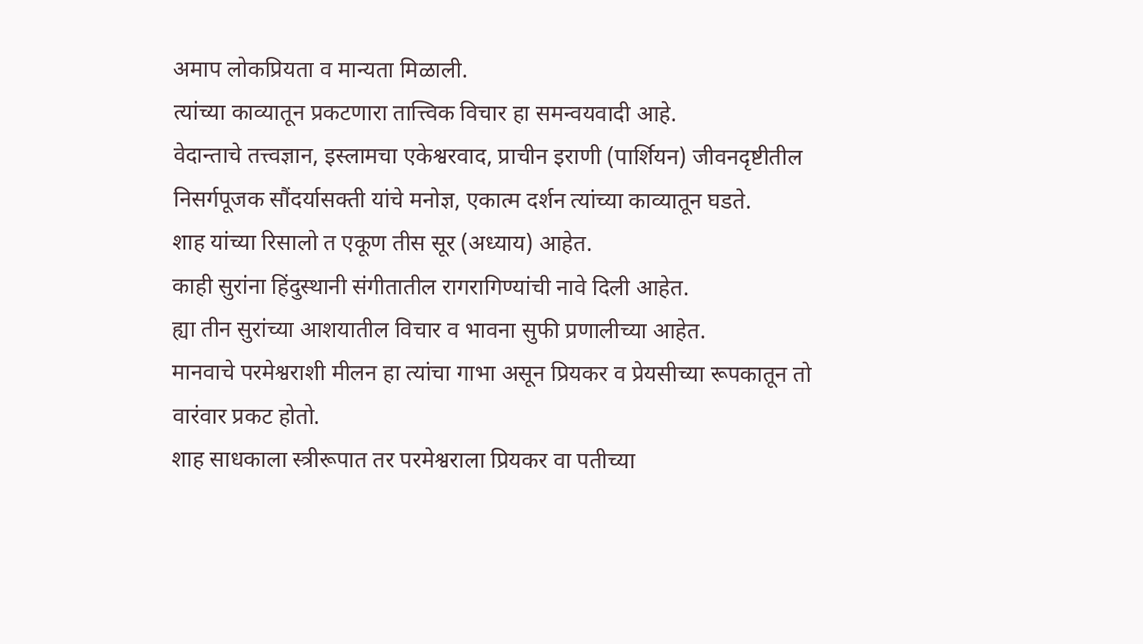अमाप लोकप्रियता व मान्यता मिळाली.
त्यांच्या काव्यातून प्रकटणारा तात्त्विक विचार हा समन्वयवादी आहे.
वेदान्ताचे तत्त्वज्ञान, इस्लामचा एकेश्वरवाद, प्राचीन इराणी (पार्शियन) जीवनदृष्टीतील निसर्गपूजक सौंदर्यासक्ती यांचे मनोज्ञ, एकात्म दर्शन त्यांच्या काव्यातून घडते.
शाह यांच्या रिसालो त एकूण तीस सूर (अध्याय) आहेत.
काही सुरांना हिंदुस्थानी संगीतातील रागरागिण्यांची नावे दिली आहेत.
ह्या तीन सुरांच्या आशयातील विचार व भावना सुफी प्रणालीच्या आहेत.
मानवाचे परमेश्वराशी मीलन हा त्यांचा गाभा असून प्रियकर व प्रेयसीच्या रूपकातून तो वारंवार प्रकट होतो.
शाह साधकाला स्त्रीरूपात तर परमेश्वराला प्रियकर वा पतीच्या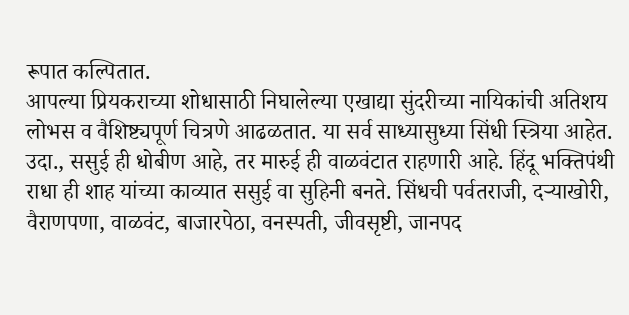रूपात कल्पितात.
आपल्या प्रियकराच्या शोधासाठी निघालेल्या एखाद्या सुंदरीच्या नायिकांची अतिशय लोभस व वैशिष्ट्यपूर्ण चित्रणे आढळतात. या सर्व साध्यासुध्या सिंधी स्त्रिया आहेत. उदा., ससुई ही धोबीण आहे, तर मारुई ही वाळवंटात राहणारी आहे. हिंदू भक्तिपंथी राधा ही शाह यांच्या काव्यात ससुई वा सुहिनी बनते. सिंधची पर्वतराजी, दऱ्याखोरी, वैराणपणा, वाळवंट, बाजारपेठा, वनस्पती, जीवसृष्टी, जानपद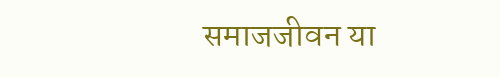समाजजीवन या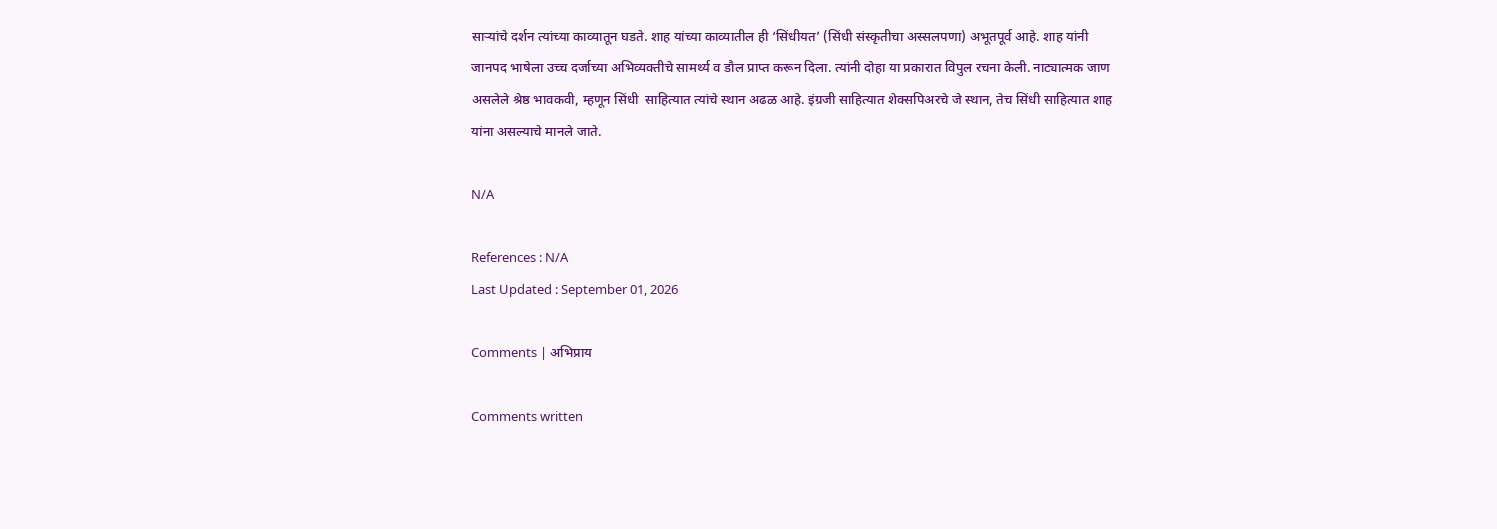साऱ्यांचे दर्शन त्यांच्या काव्यातून घडते. शाह यांच्या काव्यातील ही ‘सिंधीयत’ (सिंधी संस्कृतीचा अस्सलपणा) अभूतपूर्व आहे. शाह यांनी जानपद भाषेला उच्च दर्जाच्या अभिव्यक्तीचे सामर्थ्य व डौल प्राप्त करून दिला. त्यांनी दोहा या प्रकारात विपुल रचना केली. नाट्यात्मक जाण असलेले श्रेष्ठ भावकवी, म्हणून सिंधी  साहित्यात त्यांचे स्थान अढळ आहे. इंग्रजी साहित्यात शेक्सपिअरचे जे स्थान, तेच सिंधी साहित्यात शाह यांना असल्याचे मानले जाते.

N/A

References : N/A
Last Updated : September 01, 2026

Comments | अभिप्राय

Comments written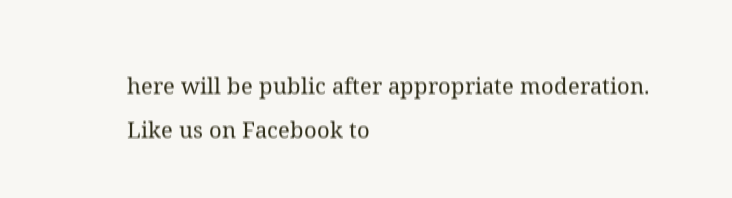here will be public after appropriate moderation.
Like us on Facebook to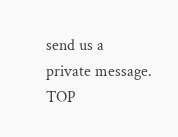send us a private message.
TOP